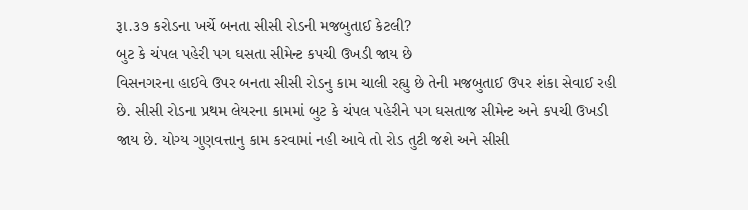રૂા.૩૭ કરોડના ખર્ચે બનતા સીસી રોડની મજબુતાઈ કેટલી?
બુટ કે ચંપલ પહેરી પગ ઘસતા સીમેન્ટ કપચી ઉખડી જાય છે
વિસનગરના હાઈવે ઉપર બનતા સીસી રોડનુ કામ ચાલી રહ્યુ છે તેની મજબુતાઈ ઉપર શંકા સેવાઈ રહી છે. સીસી રોડના પ્રથમ લેયરના કામમાં બુટ કે ચંપલ પહેરીને પગ ઘસતાજ સીમેન્ટ અને કપચી ઉખડી જાય છે. યોગ્ય ગુણવત્તાનુ કામ કરવામાં નહી આવે તો રોડ તુટી જશે અને સીસી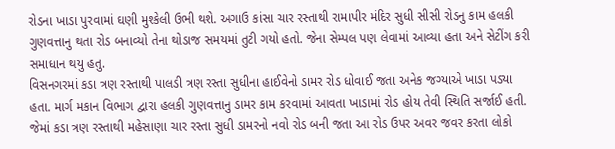રોડના ખાડા પુરવામાં ઘણી મુશ્કેલી ઉભી થશે. અગાઉ કાંસા ચાર રસ્તાથી રામાપીર મંદિર સુધી સીસી રોડનુ કામ હલકી ગુણવત્તાનુ થતા રોડ બનાવ્યો તેના થોડાજ સમયમાં તુટી ગયો હતો. જેના સેમ્પલ પણ લેવામાં આવ્યા હતા અને સેટીંગ કરી સમાધાન થયુ હતુ.
વિસનગરમાં કડા ત્રણ રસ્તાથી પાલડી ત્રણ રસ્તા સુધીના હાઈવેનો ડામર રોડ ધોવાઈ જતા અનેક જગ્યાએ ખાડા પડ્યા હતા. માર્ગ મકાન વિભાગ દ્વારા હલકી ગુણવત્તાનુ ડામર કામ કરવામાં આવતા ખાડામાં રોડ હોય તેવી સ્થિતિ સર્જાઈ હતી. જેમાં કડા ત્રણ રસ્તાથી મહેસાણા ચાર રસ્તા સુધી ડામરનો નવો રોડ બની જતા આ રોડ ઉપર અવર જવર કરતા લોકો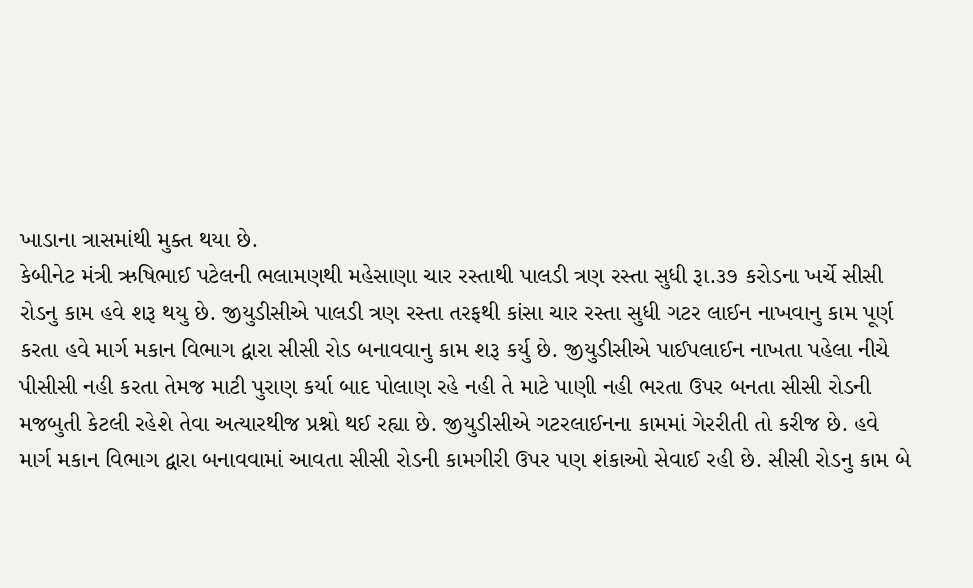ખાડાના ત્રાસમાંથી મુક્ત થયા છે.
કેબીનેટ મંત્રી ઋષિભાઈ પટેલની ભલામણથી મહેસાણા ચાર રસ્તાથી પાલડી ત્રણ રસ્તા સુધી રૂા.૩૭ કરોડના ખર્ચે સીસી રોડનુ કામ હવે શરૂ થયુ છે. જીયુડીસીએ પાલડી ત્રણ રસ્તા તરફથી કાંસા ચાર રસ્તા સુધી ગટર લાઈન નાખવાનુ કામ પૂર્ણ કરતા હવે માર્ગ મકાન વિભાગ દ્વારા સીસી રોડ બનાવવાનુ કામ શરૂ કર્યુ છે. જીયુડીસીએ પાઈપલાઈન નાખતા પહેલા નીચે પીસીસી નહી કરતા તેમજ માટી પુરાણ કર્યા બાદ પોલાણ રહે નહી તે માટે પાણી નહી ભરતા ઉપર બનતા સીસી રોડની મજબુતી કેટલી રહેશે તેવા અત્યારથીજ પ્રશ્નો થઈ રહ્યા છે. જીયુડીસીએ ગટરલાઈનના કામમાં ગેરરીતી તો કરીજ છે. હવે માર્ગ મકાન વિભાગ દ્વારા બનાવવામાં આવતા સીસી રોડની કામગીરી ઉપર પણ શંકાઓ સેવાઈ રહી છે. સીસી રોડનુ કામ બે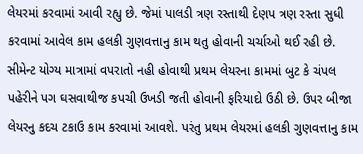લેયરમાં કરવામાં આવી રહ્યુ છે. જેમાં પાલડી ત્રણ રસ્તાથી દેણપ ત્રણ રસ્તા સુધી કરવામાં આવેલ કામ હલકી ગુણવત્તાનુ કામ થતુ હોવાની ચર્ચાઓ થઈ રહી છે. સીમેન્ટ યોગ્ય માત્રામાં વપરાતો નહી હોવાથી પ્રથમ લેયરના કામમાં બુટ કે ચંપલ પહેરીને પગ ઘસવાથીજ કપચી ઉખડી જતી હોવાની ફરિયાદો ઉઠી છે. ઉપર બીજા લેયરનુ કદચ ટકાઉ કામ કરવામાં આવશે. પરંતુ પ્રથમ લેયરમાં હલકી ગુણવત્તાનુ કામ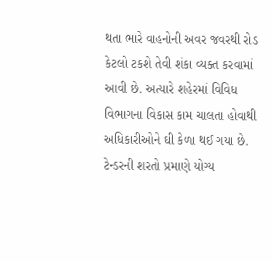થતા ભારે વાહનોની અવર જવરથી રોડ કેટલો ટકશે તેવી શંકા વ્યક્ત કરવામાં આવી છે. અત્યારે શહેરમાં વિવિધ વિભાગના વિકાસ કામ ચાલતા હોવાથી અધિકારીઓને ઘી કેળા થઈ ગયા છે. ટેન્ડરની શરતો પ્રમાણે યોગ્ય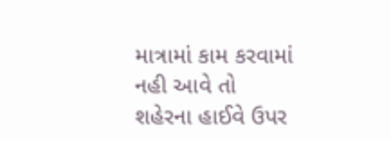માત્રામાં કામ કરવામાં નહી આવે તો શહેરના હાઈવે ઉપર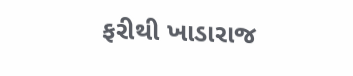ફરીથી ખાડારાજ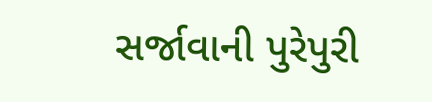સર્જાવાની પુરેપુરી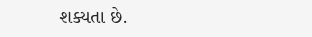શક્યતા છે.